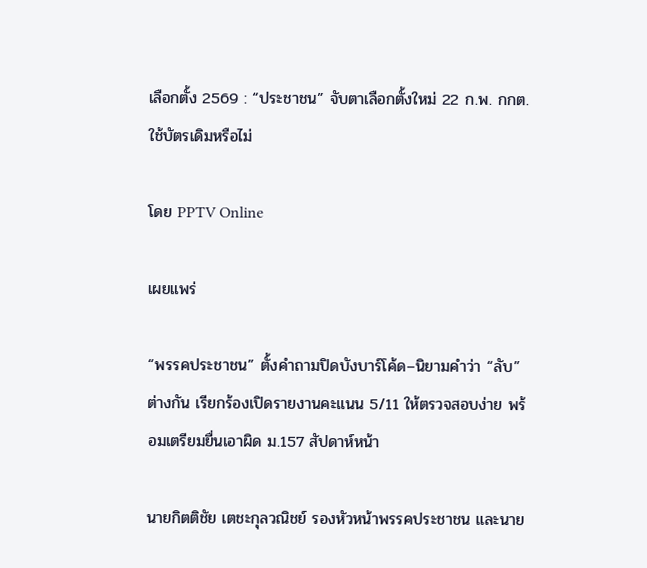เลือกตั้ง 2569 : “ประชาชน” จับตาเลือกตั้งใหม่ 22 ก.พ. กกต.ใช้บัตรเดิมหรือไม่

โดย PPTV Online

เผยแพร่

“พรรคประชาชน” ตั้งคำถามปิดบังบาร์โค้ด–นิยามคำว่า “ลับ” ต่างกัน เรียกร้องเปิดรายงานคะแนน 5/11 ให้ตรวจสอบง่าย พร้อมเตรียมยื่นเอาผิด ม.157 สัปดาห์หน้า

นายกิตติชัย เตชะกุลวณิชย์ รองหัวหน้าพรรคประชาชน และนาย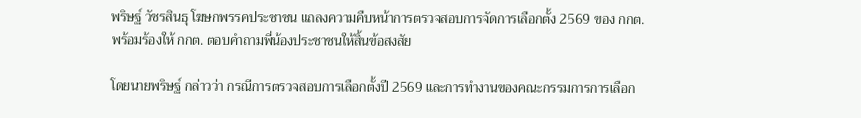พริษฐ์ วัชรสินธุ โฆษกพรรคประชาชน แถลงความคืบหน้าการตรวจสอบการจัดการเลือกตั้ง 2569 ของ กกต. พร้อมร้องให้ กกต. ตอบคำถามพี่น้องประชาชนให้สิ้นข้อสงสัย

โดยนายพริษฐ์ กล่าวว่า กรณีการตรวจสอบการเลือกตั้งปี 2569 และการทำงานของคณะกรรมการการเลือก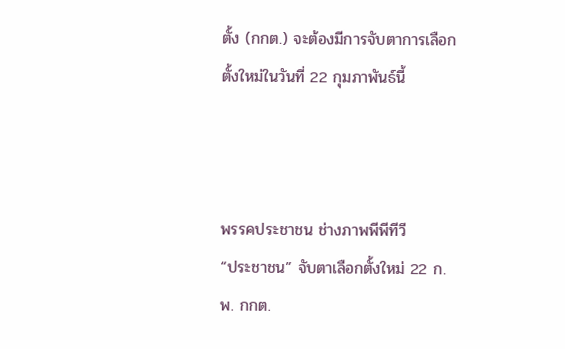ตั้ง (กกต.) จะต้องมีการจับตาการเลือกตั้งใหม่ในวันที่ 22 กุมภาพันธ์นี้



พรรคประชาชน ช่างภาพพีพีทีวี
“ประชาชน” จับตาเลือกตั้งใหม่ 22 ก.พ. กกต.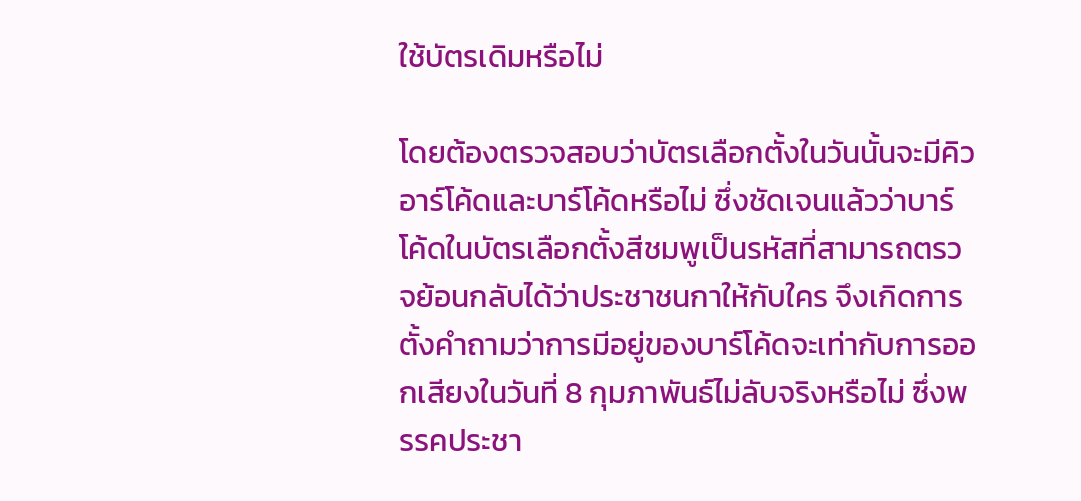ใช้บัตรเดิมหรือไม่

โดยต้องตรวจสอบว่าบัตรเลือกตั้งในวันนั้นจะมีคิวอาร์โค้ดและบาร์โค้ดหรือไม่ ซึ่งชัดเจนแล้วว่าบาร์โค้ดในบัตรเลือกตั้งสีชมพูเป็นรหัสที่สามารถตรวจย้อนกลับได้ว่าประชาชนกาให้กับใคร จึงเกิดการตั้งคำถามว่าการมีอยู่ของบาร์โค้ดจะเท่ากับการออกเสียงในวันที่ 8 กุมภาพันธ์ไม่ลับจริงหรือไม่ ซึ่งพรรคประชา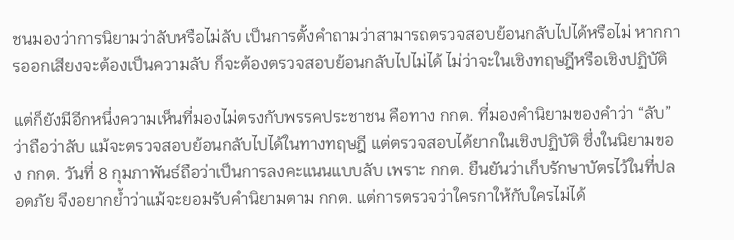ชนมองว่าการนิยามว่าลับหรือไม่ลับ เป็นการตั้งคำถามว่าสามารถตรวจสอบย้อนกลับไปได้หรือไม่ หากการออกเสียงจะต้องเป็นความลับ ก็จะต้องตรวจสอบย้อนกลับไปไม่ได้ ไม่ว่าจะในเชิงทฤษฎีหรือเชิงปฏิบัติ

แต่ก็ยังมีอีกหนึ่งความเห็นที่มองไม่ตรงกับพรรคประชาชน คือทาง กกต. ที่มองคำนิยามของคำว่า “ลับ” ว่าถือว่าลับ แม้จะตรวจสอบย้อนกลับไปได้ในทางทฤษฎี แต่ตรวจสอบได้ยากในเชิงปฏิบัติ ซึ่งในนิยามของ กกต. วันที่ 8 กุมภาพันธ์ถือว่าเป็นการลงคะแนนแบบลับ เพราะ กกต. ยืนยันว่าเก็บรักษาบัตรไว้ในที่ปลอดภัย จึงอยากย้ำว่าแม้จะยอมรับคำนิยามตาม กกต. แต่การตรวจว่าใครกาให้กับใครไม่ได้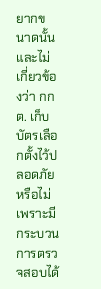ยากขนาดนั้น และไม่เกี่ยวข้องว่า กกต. เก็บบัตรเลือกตั้งไว้ปลอดภัยหรือไม่ เพราะมีกระบวนการตรวจสอบได้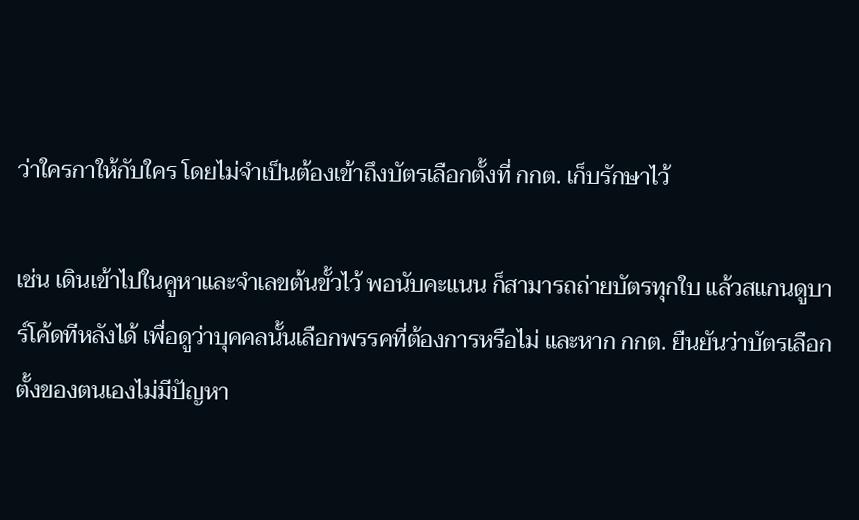ว่าใครกาให้กับใคร โดยไม่จำเป็นต้องเข้าถึงบัตรเลือกตั้งที่ กกต. เก็บรักษาไว้

เช่น เดินเข้าไปในคูหาและจำเลขต้นขั้วไว้ พอนับคะแนน ก็สามารถถ่ายบัตรทุกใบ แล้วสแกนดูบาร์โค้ดทีหลังได้ เพื่อดูว่าบุคคลนั้นเลือกพรรคที่ต้องการหรือไม่ และหาก กกต. ยืนยันว่าบัตรเลือกตั้งของตนเองไม่มีปัญหา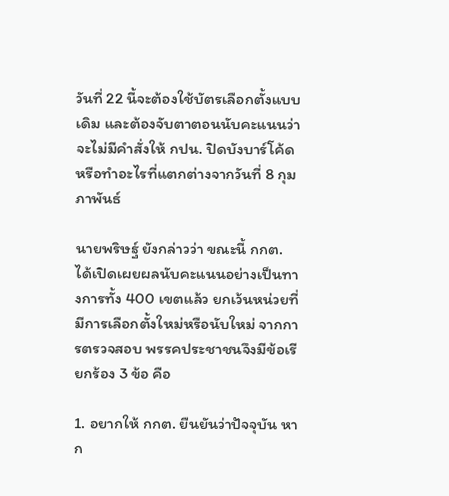วันที่ 22 นี้จะต้องใช้บัตรเลือกตั้งแบบเดิม และต้องจับตาตอนนับคะแนนว่าจะไม่มีคำสั่งให้ กปน. ปิดบังบาร์โค้ด หรือทำอะไรที่แตกต่างจากวันที่ 8 กุมภาพันธ์

นายพริษฐ์ ยังกล่าวว่า ขณะนี้ กกต. ได้เปิดเผยผลนับคะแนนอย่างเป็นทางการทั้ง 400 เขตแล้ว ยกเว้นหน่วยที่มีการเลือกตั้งใหม่หรือนับใหม่ จากการตรวจสอบ พรรคประชาชนจึงมีข้อเรียกร้อง 3 ข้อ คือ

1. อยากให้ กกต. ยืนยันว่าปัจจุบัน หาก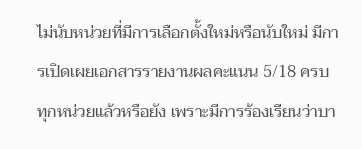ไม่นับหน่วยที่มีการเลือกตั้งใหม่หรือนับใหม่ มีการเปิดเผยเอกสารรายงานผลคะแนน 5/18 ครบทุกหน่วยแล้วหรือยัง เพราะมีการร้องเรียนว่าบา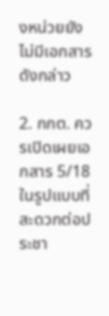งหน่วยยังไม่มีเอกสารดังกล่าว

2. กกต. ควรเปิดเผยเอกสาร 5/18 ในรูปแบบที่สะดวกต่อประชา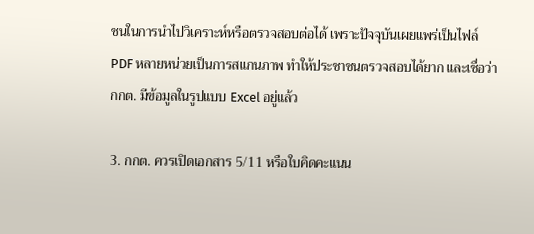ชนในการนำไปวิเคราะห์หรือตรวจสอบต่อได้ เพราะปัจจุบันเผยแพร่เป็นไฟล์ PDF หลายหน่วยเป็นการสแกนภาพ ทำให้ประชาชนตรวจสอบได้ยาก และเชื่อว่า กกต. มีข้อมูลในรูปแบบ Excel อยู่แล้ว

3. กกต. ควรเปิดเอกสาร 5/11 หรือใบคิดคะแนน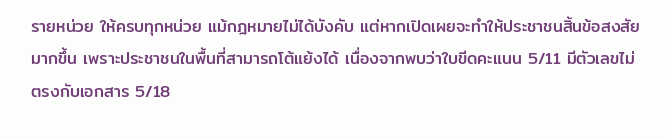รายหน่วย ให้ครบทุกหน่วย แม้กฎหมายไม่ได้บังคับ แต่หากเปิดเผยจะทำให้ประชาชนสิ้นข้อสงสัยมากขึ้น เพราะประชาชนในพื้นที่สามารถโต้แย้งได้ เนื่องจากพบว่าใบขีดคะแนน 5/11 มีตัวเลขไม่ตรงกับเอกสาร 5/18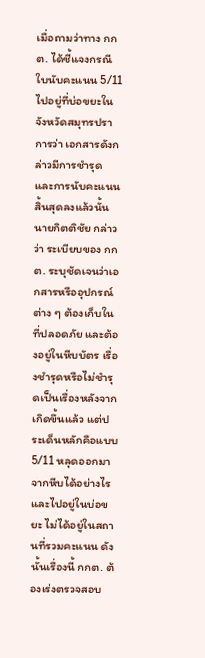เมื่อถามว่าทาง กกต. ได้ชี้แจงกรณีใบนับคะแนน 5/11 ไปอยู่ที่บ่อขยะในจังหวัดสมุทรปราการว่า เอกสารดังกล่าวมีการชำรุด และการนับคะแนนสิ้นสุดลงแล้วนั้น นายกิตติชัย กล่าวว่า ระเบียบของ กกต. ระบุชัดเจนว่าเอกสารหรืออุปกรณ์ต่าง ๆ ต้องเก็บในที่ปลอดภัย และต้องอยู่ในหีบบัตร เรื่องชำรุดหรือไม่ชำรุดเป็นเรื่องหลังจากเกิดขึ้นแล้ว แต่ประเด็นหลักคือแบบ 5/11 หลุดออกมาจากหีบได้อย่างไร และไปอยู่ในบ่อขยะ ไม่ได้อยู่ในสถานที่รวมคะแนน ดังนั้นเรื่องนี้ กกต. ต้องเร่งตรวจสอบ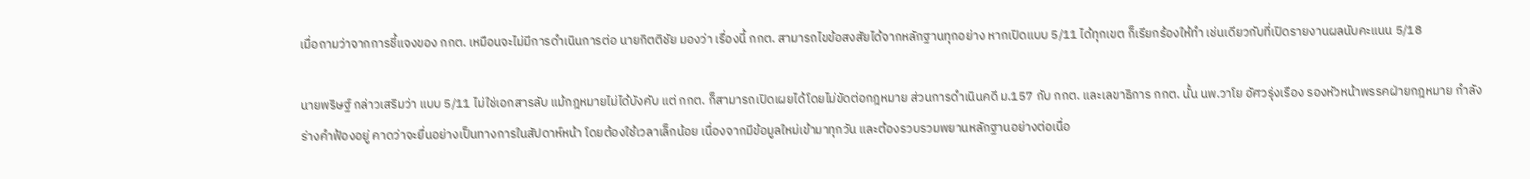เมื่อถามว่าจากการชี้แจงของ กกต. เหมือนจะไม่มีการดำเนินการต่อ นายกิตติชัย มองว่า เรื่องนี้ กกต. สามารถไขข้อสงสัยได้จากหลักฐานทุกอย่าง หากเปิดแบบ 5/11 ได้ทุกเขต ก็เรียกร้องให้ทำ เช่นเดียวกับที่เปิดรายงานผลนับคะแนน 5/18

นายพริษฐ์ กล่าวเสริมว่า แบบ 5/11 ไม่ใช่เอกสารลับ แม้กฎหมายไม่ได้บังคับ แต่ กกต. ก็สามารถเปิดเผยได้โดยไม่ขัดต่อกฎหมาย ส่วนการดำเนินคดี ม.157 กับ กกต. และเลขาธิการ กกต. นั้น นพ.วาโย อัศวรุ่งเรือง รองหัวหน้าพรรคฝ่ายกฎหมาย กำลังร่างคำฟ้องอยู่ คาดว่าจะยื่นอย่างเป็นทางการในสัปดาห์หน้า โดยต้องใช้เวลาเล็กน้อย เนื่องจากมีข้อมูลใหม่เข้ามาทุกวัน และต้องรวบรวมพยานหลักฐานอย่างต่อเนื่อ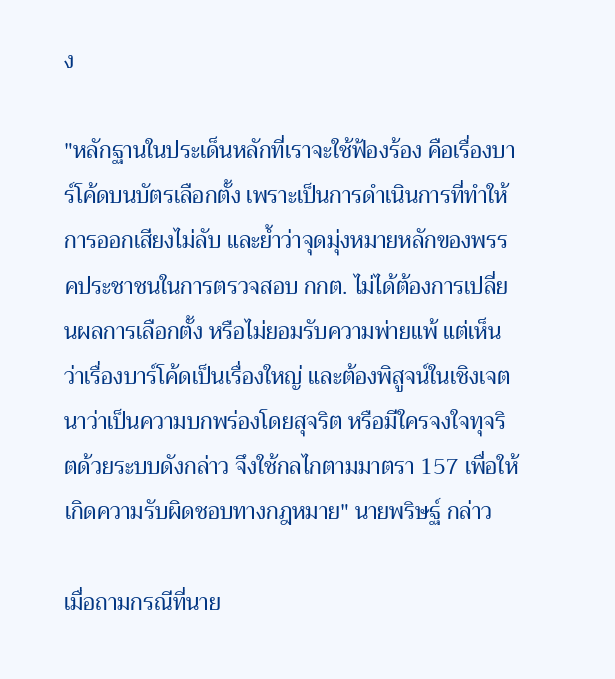ง

"หลักฐานในประเด็นหลักที่เราจะใช้ฟ้องร้อง คือเรื่องบาร์โค้ดบนบัตรเลือกตั้ง เพราะเป็นการดำเนินการที่ทำให้การออกเสียงไม่ลับ และย้ำว่าจุดมุ่งหมายหลักของพรรคประชาชนในการตรวจสอบ กกต. ไม่ได้ต้องการเปลี่ยนผลการเลือกตั้ง หรือไม่ยอมรับความพ่ายแพ้ แต่เห็นว่าเรื่องบาร์โค้ดเป็นเรื่องใหญ่ และต้องพิสูจน์ในเชิงเจตนาว่าเป็นความบกพร่องโดยสุจริต หรือมีใครจงใจทุจริตด้วยระบบดังกล่าว จึงใช้กลไกตามมาตรา 157 เพื่อให้เกิดความรับผิดชอบทางกฎหมาย" นายพริษฐ์ กล่าว

เมื่อถามกรณีที่นาย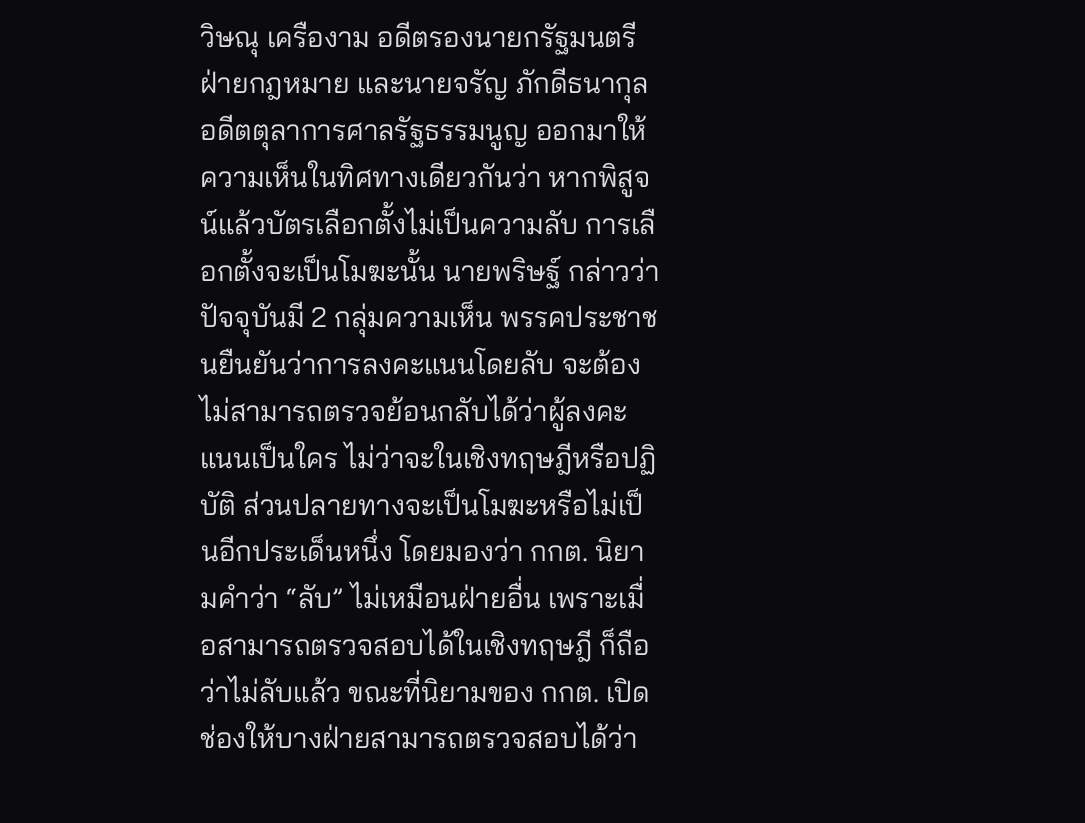วิษณุ เครืองาม อดีตรองนายกรัฐมนตรีฝ่ายกฎหมาย และนายจรัญ ภักดีธนากุล อดีตตุลาการศาลรัฐธรรมนูญ ออกมาให้ความเห็นในทิศทางเดียวกันว่า หากพิสูจน์แล้วบัตรเลือกตั้งไม่เป็นความลับ การเลือกตั้งจะเป็นโมฆะนั้น นายพริษฐ์ กล่าวว่า ปัจจุบันมี 2 กลุ่มความเห็น พรรคประชาชนยืนยันว่าการลงคะแนนโดยลับ จะต้องไม่สามารถตรวจย้อนกลับได้ว่าผู้ลงคะแนนเป็นใคร ไม่ว่าจะในเชิงทฤษฎีหรือปฏิบัติ ส่วนปลายทางจะเป็นโมฆะหรือไม่เป็นอีกประเด็นหนึ่ง โดยมองว่า กกต. นิยามคำว่า “ลับ” ไม่เหมือนฝ่ายอื่น เพราะเมื่อสามารถตรวจสอบได้ในเชิงทฤษฎี ก็ถือว่าไม่ลับแล้ว ขณะที่นิยามของ กกต. เปิดช่องให้บางฝ่ายสามารถตรวจสอบได้ว่า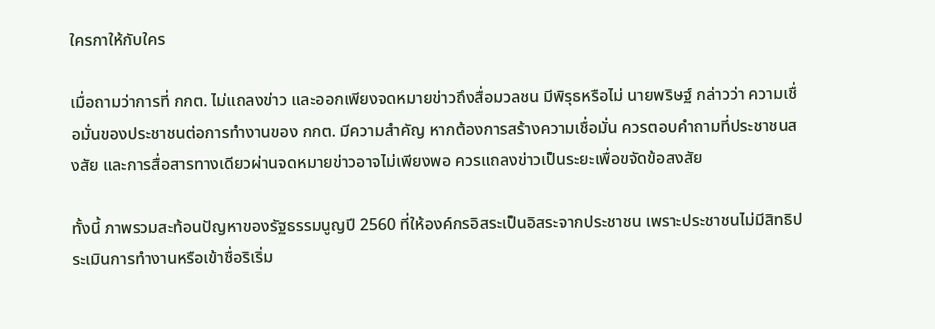ใครกาให้กับใคร

เมื่อถามว่าการที่ กกต. ไม่แถลงข่าว และออกเพียงจดหมายข่าวถึงสื่อมวลชน มีพิรุธหรือไม่ นายพริษฐ์ กล่าวว่า ความเชื่อมั่นของประชาชนต่อการทำงานของ กกต. มีความสำคัญ หากต้องการสร้างความเชื่อมั่น ควรตอบคำถามที่ประชาชนสงสัย และการสื่อสารทางเดียวผ่านจดหมายข่าวอาจไม่เพียงพอ ควรแถลงข่าวเป็นระยะเพื่อขจัดข้อสงสัย

ทั้งนี้ ภาพรวมสะท้อนปัญหาของรัฐธรรมนูญปี 2560 ที่ให้องค์กรอิสระเป็นอิสระจากประชาชน เพราะประชาชนไม่มีสิทธิประเมินการทำงานหรือเข้าชื่อริเริ่ม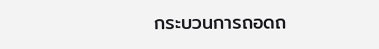กระบวนการถอดถ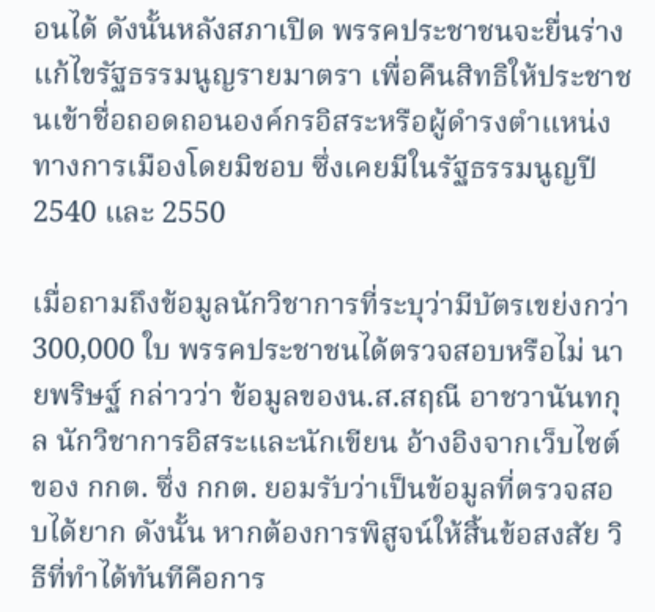อนได้ ดังนั้นหลังสภาเปิด พรรคประชาชนจะยื่นร่างแก้ไขรัฐธรรมนูญรายมาตรา เพื่อคืนสิทธิให้ประชาชนเข้าชื่อถอดถอนองค์กรอิสระหรือผู้ดำรงตำแหน่งทางการเมืองโดยมิชอบ ซึ่งเคยมีในรัฐธรรมนูญปี 2540 และ 2550

เมื่อถามถึงข้อมูลนักวิชาการที่ระบุว่ามีบัตรเขย่งกว่า 300,000 ใบ พรรคประชาชนได้ตรวจสอบหรือไม่ นายพริษฐ์ กล่าวว่า ข้อมูลของน.ส.สฤณี อาชวานันทกุล นักวิชาการอิสระและนักเขียน อ้างอิงจากเว็บไซต์ของ กกต. ซึ่ง กกต. ยอมรับว่าเป็นข้อมูลที่ตรวจสอบได้ยาก ดังนั้น หากต้องการพิสูจน์ให้สิ้นข้อสงสัย วิธีที่ทำได้ทันทีคือการ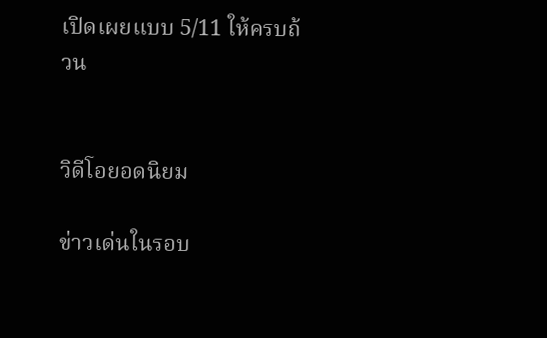เปิดเผยแบบ 5/11 ให้ครบถ้วน


วิดีโอยอดนิยม

ข่าวเด่นในรอบ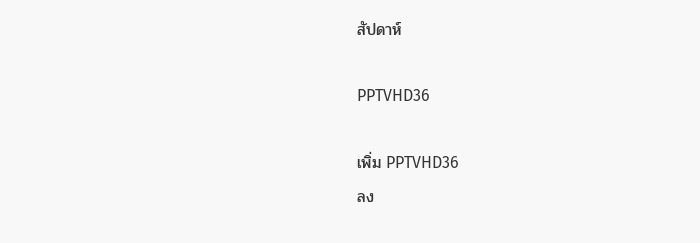สัปดาห์

PPTVHD36

เพิ่ม PPTVHD36
ลง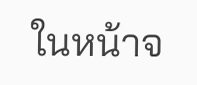ในหน้าจ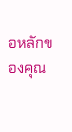อหลักของคุณ